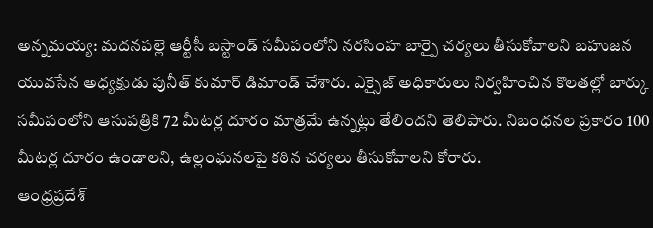అన్నమయ్య: మదనపల్లె ఆర్టీసీ బస్టాండ్ సమీపంలోని నరసింహ బార్పై చర్యలు తీసుకోవాలని బహుజన యువసేన అధ్యక్షుడు పునీత్ కుమార్ డిమాండ్ చేశారు. ఎక్సైజ్ అధికారులు నిర్వహించిన కొలతల్లో బార్కు సమీపంలోని ఆసుపత్రికి 72 మీటర్ల దూరం మాత్రమే ఉన్నట్లు తేలిందని తెలిపారు. నిబంధనల ప్రకారం 100 మీటర్ల దూరం ఉండాలని, ఉల్లంఘనలపై కఠిన చర్యలు తీసుకోవాలని కోరారు.
ఆంధ్రప్రదేశ్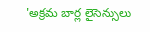'అక్రమ బార్ల లైసెన్సులు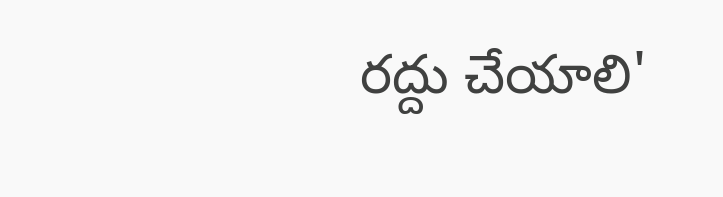రద్దు చేయాలి'